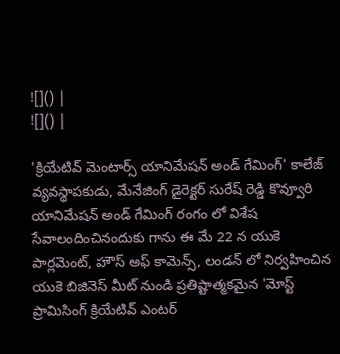![]() |
![]() |

'క్రియేటివ్ మెంటార్స్ యానిమేషన్ అండ్ గేమింగ్' కాలేజ్ వ్యవస్థాపకుడు, మేనేజింగ్ డైరెక్టర్ సురేష్ రెడ్డి కొవ్వూరి యానిమేషన్ అండ్ గేమింగ్ రంగం లో విశేష సేవాలందించినందుకు గాను ఈ మే 22 న యుకె పార్లమెంట్, హౌస్ అఫ్ కామెన్స్, లండన్ లో నిర్వహించిన యుకె బిజినెస్ మీట్ నుండి ప్రతిష్టాత్మకమైన 'మోస్ట్ ప్రామిసింగ్ క్రియేటివ్ ఎంటర్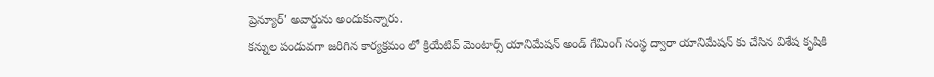ప్రెన్యూర్' అవార్డును అందుకున్నారు.
కన్నుల పండువగా జరిగిన కార్యక్రమం లో క్రియేటివ్ మెంటార్స్ యానిమేషన్ అండ్ గేమింగ్ సంస్థ ద్వారా యానిమేషన్ కు చేసిన విశేష కృషికి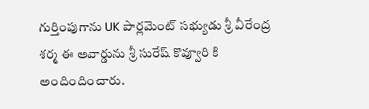గుర్తింపుగాను UK పార్లమెంట్ సభ్యుడు శ్రీ వీరేంద్ర శర్మ ఈ అవార్డును శ్రీ సురేష్ కొవ్వూరి కి అందిందించారు.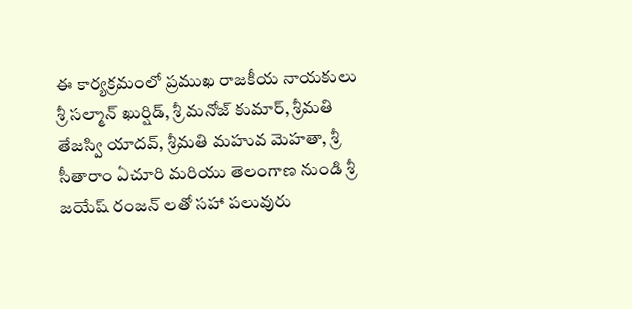ఈ కార్యక్రమంలో ప్రముఖ రాజకీయ నాయకులు శ్రీ సల్మాన్ ఖుర్షిడ్, శ్రీ మనోజ్ కుమార్, శ్రీమతి తేజస్వి యాదవ్, శ్రీమతి మహువ మెహతా, శ్రీ సీతారాం ఏచూరి మరియు తెలంగాణ నుండి శ్రీ జయేష్ రంజన్ లతో సహా పలువురు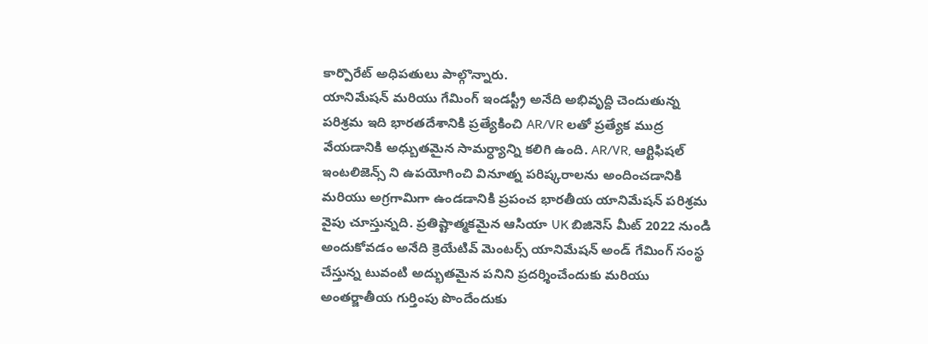కార్పొరేట్ అధిపతులు పాల్గొన్నారు.
యానిమేషన్ మరియు గేమింగ్ ఇండస్ట్రీ అనేది అభివృద్ది చెందుతున్న పరిశ్రమ ఇది భారతదేశానికి ప్రత్యేకించి AR/VR లతో ప్రత్యేక ముద్ర వేయడానికి అధ్బుతమైన సామర్ధ్యాన్ని కలిగి ఉంది. AR/VR, ఆర్టిఫిషల్ ఇంటలిజెన్స్ ని ఉపయోగించి వినూత్న పరిష్కరాలను అందించడానికి మరియు అగ్రగామిగా ఉండడానికి ప్రపంచ భారతీయ యానిమేషన్ పరిశ్రమ వైపు చూస్తున్నది. ప్రతిష్టాత్మకమైన ఆసియా UK బిజినెస్ మీట్ 2022 నుండి అందుకోవడం అనేది క్రెయేటివ్ మెంటర్స్ యానిమేషన్ అండ్ గేమింగ్ సంస్థ చేస్తున్న టువంటి అద్భుతమైన పనిని ప్రదర్శించేందుకు మరియు అంతర్జాతీయ గుర్తింపు పొందేందుకు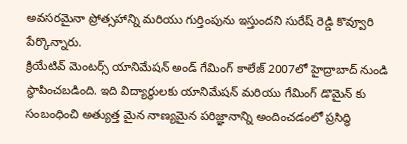అవసరమైనా ప్రోత్సహాన్ని మరియు గుర్తింపును ఇస్తుందని సురేష్ రెడ్డి కొవ్వూరి పేర్కొన్నారు.
క్రియేటివ్ మెంటర్స్ యానిమేషన్ అండ్ గేమింగ్ కాలేజ్ 2007లో హైద్రాబాద్ నుండి స్థాపించబడింది. ఇది విద్యార్థులకు యానిమేషన్ మరియు గేమింగ్ డొమైన్ కు సంబంధించి అత్యుత్త మైన నాణ్యమైన పరిజ్ఞానాన్ని అందించడంలో ప్రసిద్ధి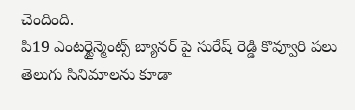చెందింది.
పి19 ఎంటర్టైన్మెంట్స్ బ్యానర్ పై సురేష్ రెడ్డి కొవ్వూరి పలు తెలుగు సినిమాలను కూడా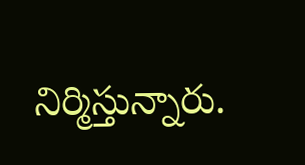నిర్మిస్తున్నారు.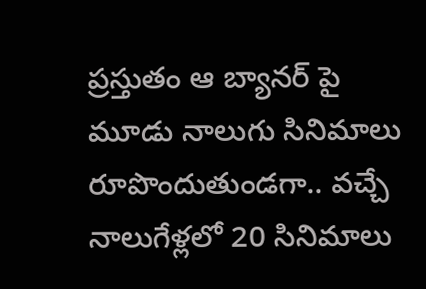ప్రస్తుతం ఆ బ్యానర్ పై మూడు నాలుగు సినిమాలు రూపొందుతుండగా.. వచ్చే నాలుగేళ్లలో 20 సినిమాలు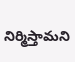నిర్మిస్తామని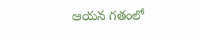ఆయన గతంలో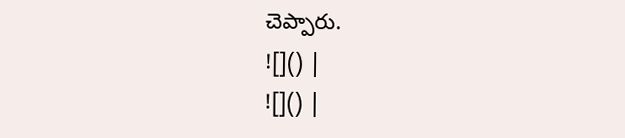చెప్పారు.
![]() |
![]() |